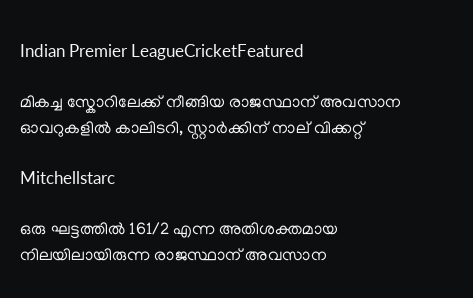Indian Premier LeagueCricketFeatured

മികച്ച സ്കോറിലേക്ക് നീങ്ങിയ രാജസ്ഥാന് അവസാന ഓവറുകളിൽ കാലിടറി, സ്റ്റാര്‍ക്കിന് നാല് വിക്കറ്റ്

Mitchellstarc

ഒരു ഘട്ടത്തിൽ 161/2 എന്ന അതിശക്തമായ നിലയിലായിരുന്ന രാജസ്ഥാന് അവസാന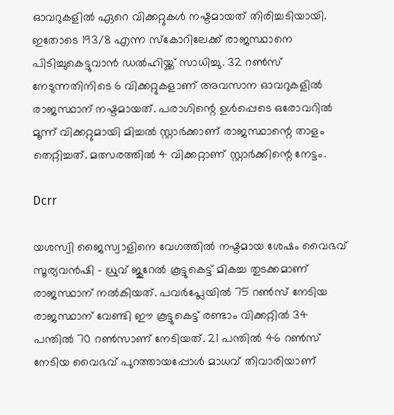ഓവറുകളിൽ ഏറെ വിക്കറ്റുകള്‍ നഷ്ടമായത് തിരിച്ചടിയായി. ഇതോടെ 193/8 എന്ന സ്കോറിലേക്ക് രാജസ്ഥാനെ പിടിച്ചുകെട്ടുവാന്‍ ഡൽഹിയ്ക്ക് സാധിച്ചു. 32 റൺസ് നേടുന്നതിനിടെ 6 വിക്കറ്റുകളാണ് അവസാന ഓവറുകളിൽ രാജസ്ഥാന് നഷ്ടമായത്. പരാഗിന്റെ ഉള്‍പ്പെടെ ഒരോവറിൽ മൂന്ന് വിക്കറ്റുമായി മിച്ചൽ സ്റ്റാര്‍ക്കാണ് രാജസ്ഥാന്റെ താളം തെറ്റിച്ചത്. മത്സരത്തിൽ 4 വിക്കറ്റാണ് സ്റ്റാര്‍ക്കിന്റെ നേട്ടം.

Dcrr

യശസ്വി ജൈസ്വാളിനെ വേഗത്തിൽ നഷ്ടമായ ശേഷം വൈഭവ് സൂര്യവന്‍ഷി – ധ്രുവ് ജുറേൽ കൂട്ടുകെട്ട് മികച്ച തുടക്കമാണ് രാജസ്ഥാന് നൽകിയത്. പവര്‍പ്ലേയിൽ 75 റൺസ് നേടിയ രാജസ്ഥാന് വേണ്ടി ഈ കൂട്ടുകെട്ട് രണ്ടാം വിക്കറ്റിൽ 34 പന്തിൽ 70 റൺസാണ് നേടിയത്. 21 പന്തിൽ 46 റൺസ് നേടിയ വൈഭവ് പുറത്തായപ്പോള്‍ മാധവ് തിവാരിയാണ്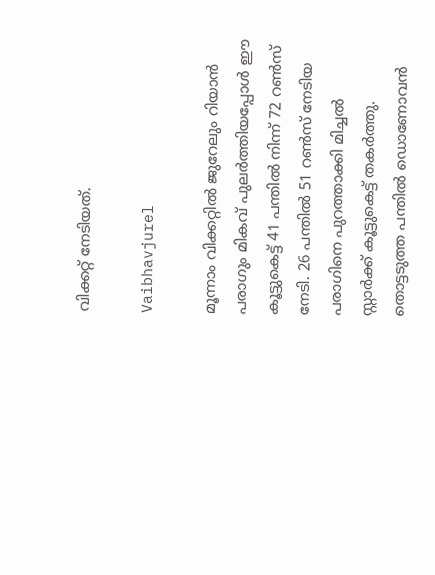വിക്കറ്റ് നേടിയത്.

Vaibhavjurel

മൂന്നാം വിക്കറ്റിൽ ജുറേലും റിയാന്‍ പരാഗും മികവ് പുലര്‍ത്തിയപ്പോള്‍ ഈ കൂട്ടുകെട്ട് 41 പന്തിൽ നിന്ന് 72 റൺസ് നേടി. 26 പന്തിൽ 51 റൺസ് നേടിയ പരാഗിനെ പുറത്താക്കി മിച്ചൽ സ്റ്റാര്‍ക്ക് കൂട്ടുകെട്ട് തകര്‍ത്തു. തൊട്ടടുത്ത പന്തിൽ ഡൊണോവന്‍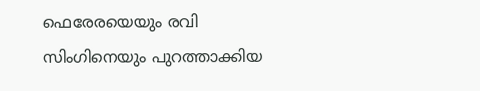ഫെരേരയെയും രവി സിംഗിനെയും പുറത്താക്കിയ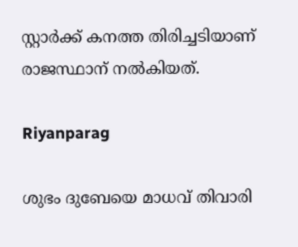സ്റ്റാര്‍ക്ക് കനത്ത തിരിച്ചടിയാണ് രാജസ്ഥാന് നൽകിയത്.

Riyanparag

ശുഭം ദുബേയെ മാധവ് തിവാരി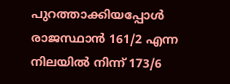പുറത്താക്കിയപ്പോള്‍ രാജസ്ഥാന്‍ 161/2 എന്ന നിലയിൽ നിന്ന് 173/6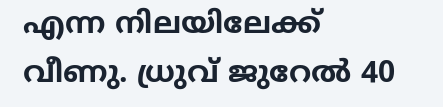എന്ന നിലയിലേക്ക് വീണു. ധ്രുവ് ജുറേൽ 40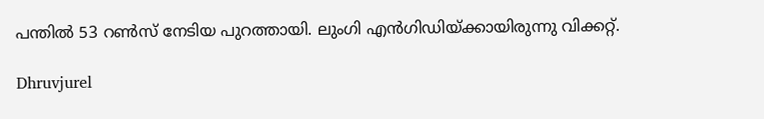പന്തിൽ 53 റൺസ് നേടിയ പുറത്തായി. ലുംഗി എന്‍ഗിഡിയ്ക്കായിരുന്നു വിക്കറ്റ്.

Dhruvjurel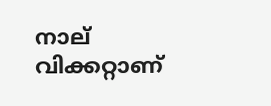നാല് വിക്കറ്റാണ്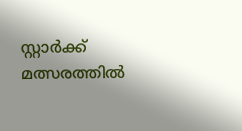സ്റ്റാര്‍ക്ക് മത്സരത്തിൽ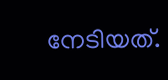നേടിയത്.